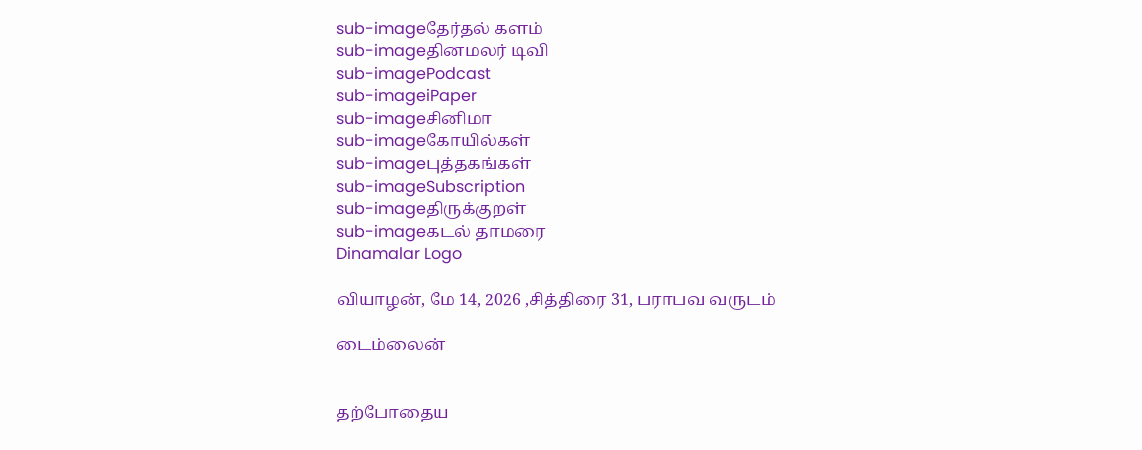sub-imageதேர்தல் களம்
sub-imageதினமலர் டிவி
sub-imagePodcast
sub-imageiPaper
sub-imageசினிமா
sub-imageகோயில்கள்
sub-imageபுத்தகங்கள்
sub-imageSubscription
sub-imageதிருக்குறள்
sub-imageகடல் தாமரை
Dinamalar Logo

வியாழன், மே 14, 2026 ,சித்திரை 31, பராபவ வருடம்

டைம்லைன்


தற்போதைய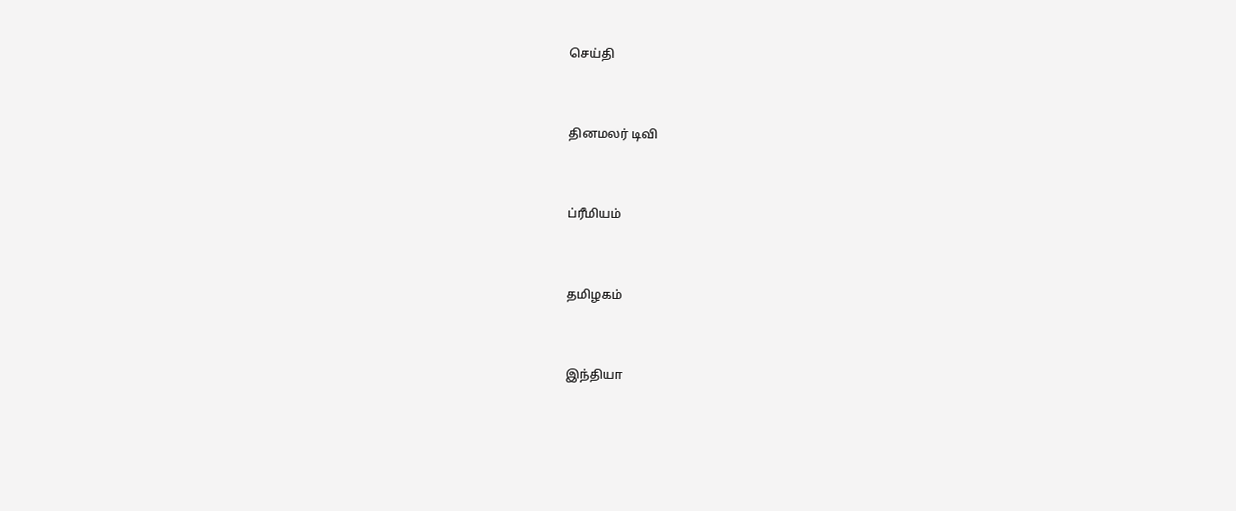செய்தி


தினமலர் டிவி


ப்ரீமியம்


தமிழகம்


இந்தியா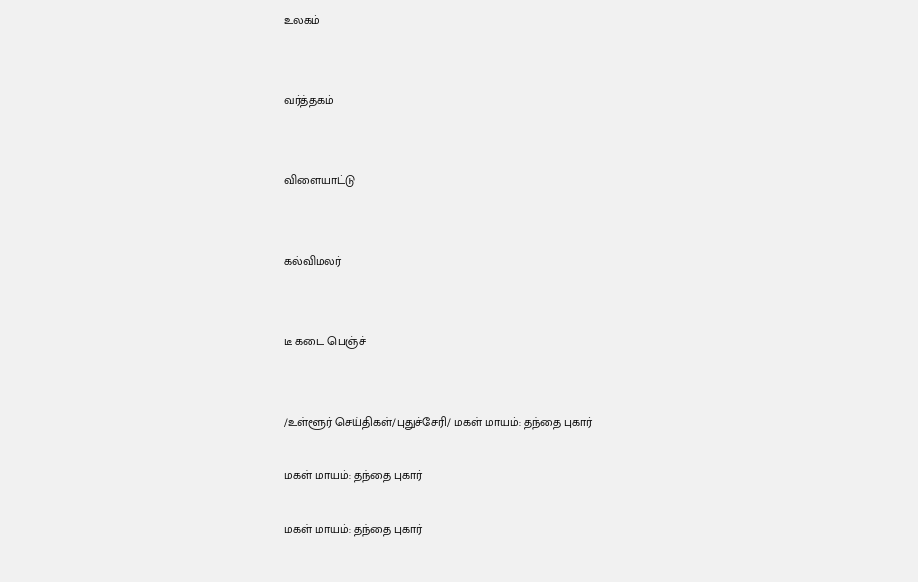உலகம்


வர்த்தகம்


விளையாட்டு


கல்விமலர்


டீ கடை பெஞ்ச்


/உள்ளூர் செய்திகள்/புதுச்சேரி/ மகள் மாயம்: தந்தை புகார்

மகள் மாயம்: தந்தை புகார்

மகள் மாயம்: தந்தை புகார்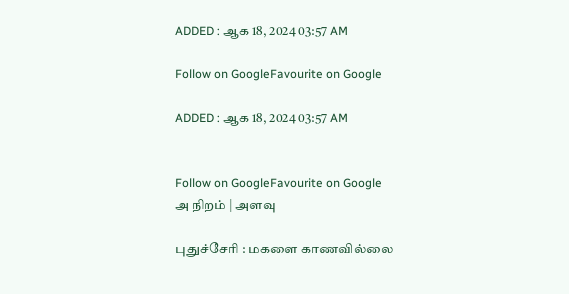ADDED : ஆக 18, 2024 03:57 AM

Follow on GoogleFavourite on Google

ADDED : ஆக 18, 2024 03:57 AM


Follow on GoogleFavourite on Google
அ நிறம் | அளவு

புதுச்சேரி : மகளை காணவில்லை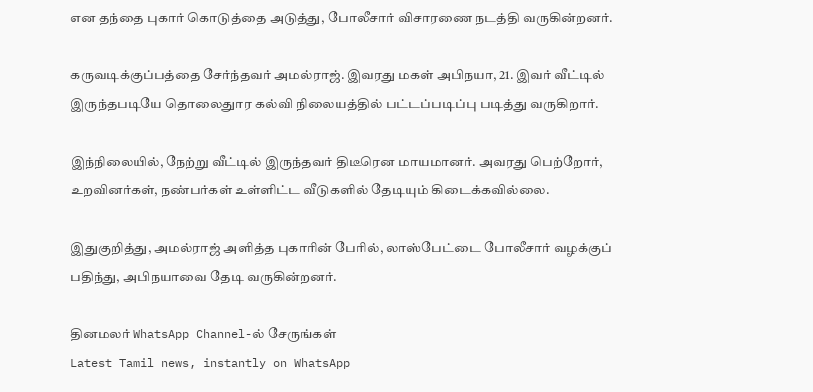என தந்தை புகார் கொடுத்தை அடுத்து, போலீசார் விசாரணை நடத்தி வருகின்றனர்.

கருவடிக்குப்பத்தை சேர்ந்தவர் அமல்ராஜ். இவரது மகள் அபிநயா, 21. இவர் வீட்டில் இருந்தபடியே தொலைதுார கல்வி நிலையத்தில் பட்டப்படிப்பு படித்து வருகிறார்.

இந்நிலையில், நேற்று வீட்டில் இருந்தவர் திடீரென மாயமானர். அவரது பெற்றோர், உறவினர்கள், நண்பர்கள் உள்ளிட்ட வீடுகளில் தேடியும் கிடைக்கவில்லை.

இதுகுறித்து, அமல்ராஜ் அளித்த புகாரின் பேரில், லாஸ்பேட்டை போலீசார் வழக்குப் பதிந்து, அபிநயாவை தேடி வருகின்றனர்.

தினமலர் WhatsApp Channel-ல் சேருங்கள்
Latest Tamil news, instantly on WhatsApp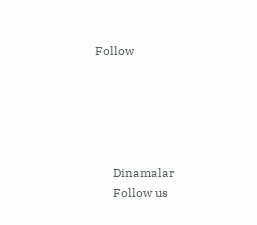Follow





      Dinamalar
      Follow us